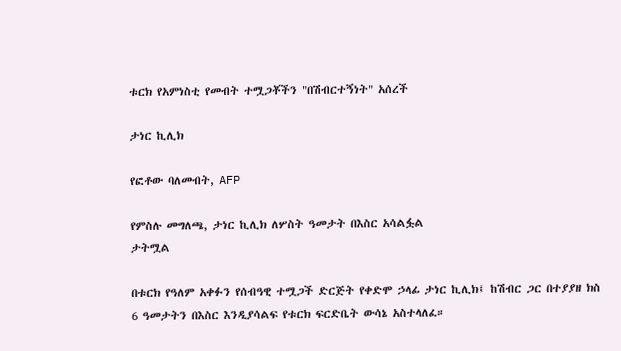ቱርክ የአምነስቲ የመብት ተሟጋቾችን "በሽብርተኝነት" አሰረች

ታነር ኪሊክ

የፎቶው ባለመብት, AFP

የምስሉ መግለጫ, ታነር ኪሊክ ለሦስት ዓመታት በእስር አሳልፏል
ታትሟል

በቱርክ የዓለም አቀፉን የሰብዓዊ ተሟጋች ድርጅት የቀድሞ ኃላፊ ታነር ኪሊክ፤ ከሽብር ጋር በተያያዘ ክስ 6 ዓመታትን በእስር እንዲያሳልፍ የቱርክ ፍርድቤት ውሳኔ አስተላለፈ።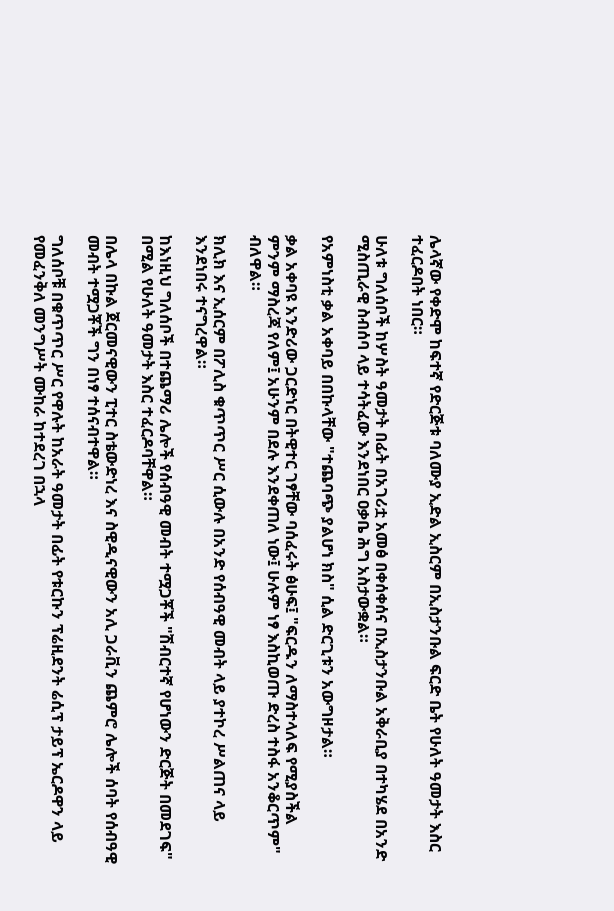ሌላኛው የቀድሞ ከፍተኛ የድርጅቱ ባለሙያ ኢድል ኢስርም በኢስታንቡል ፍርድ ቤት የሁለት ዓመታት እስር ተፈርዶበት ነበር።

ሁለቱ ግለሰቦች ከሦስት ዓመታት በፊት በአገሪቷ አመፅ በቀሰቀሰና በኢስታንቡል አቅራቢያ በተካሄደ በአንድ ሚስጢራዊ ስብሰባ ላይ ተሳትፈው እንደነበር ዐቃቤ ሕግ አስታውቋል።

የአምነስቲ ቃል አቀባይ በበኩላቸው "ተጨባጭ ያልሆነ ክስ" ሲል ድርጊቱን አውግዞታል።

ቃል አቀባዩ አንድሪው ጋርድነር በትዊተር ገፃቸው ባሰፈሩት ፅሁፍ፤ "ፍርዱን ለማስተላለፍ የሚያስችል ምንም ማስረጃ የለም፤ አሁንም በደሉ እንደቀጠለ ነው፤ ሁሉም ነፃ እስኪወጡ ድረስ ተስፋ አንቆርጥም" ብለዋል።

ክሊክ እና ኢሰርም በፖሊስ ቁጥጥር ሥር ሲውሉ በአንድ የሰብዓዊ መብት ላይ ያተኮረ ሥልጠና ላይ እንደነበሩ ተናግረዋል።

ከእነዚህ ግለሰቦች በተጨማሪ ሌሎች የሰብዓዊ መብት ተሟጋቾች "ሽብርተኛ የሆነውን ድርጅት በመደገፍ" በሚል የሁለት ዓመታት እስር ተፈርዶባቸዋል።

በሌላ በኩል ጀርመናዊውን ፒተር ስቴውድነረ እና ስዊዲናዊውን አሊ ጋራቪን ጨምሮ ሌሎች ሰባት የሰብዓዊ መብት ተሟጋቾች ግን በነፃ ተሰናብተዋል።

ግለሰቦቹ በቁጥጥር ሥር የዋሉት ከአራት ዓመታት በፊት የቱርኩን ፕሬዚደንት ሬሲፕ ታይፕ ኤርዶዋን ላይ የመፈንቅለ መንግሥት ሙከራ ከተደረገ በኋላ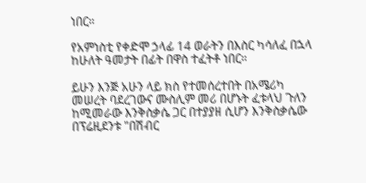ነበር።

የአምነስቲ የቀድሞ ኃላፊ 14 ወራትን በእስር ካሳለፈ በኋላ ከሁለት ዓመታት በፊት በዋስ ተፈትቶ ነበር።

ይሁን እንጅ አሁን ላይ ክስ የተመሰረተበት በአሜሪካ መሠረት ባደረገውና ሙስሊም መሪ በሆኑት ፈቱላህ ጉለን ከሚመራው እንቅስቃሴ ጋር በተያያዘ ሲሆን እንቅስቃሴው በፕሬዚደንቱ "በሽብር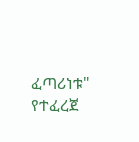ፈጣሪነቱ" የተፈረጀ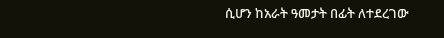ሲሆን ከአራት ዓመታት በፊት ለተደረገው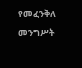የመፈንቅለ መንግሥት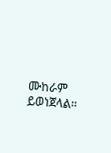ሙከራም ይወነጀላል።